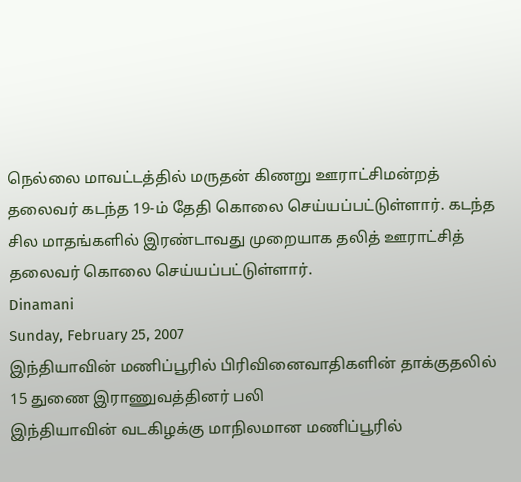நெல்லை மாவட்டத்தில் மருதன் கிணறு ஊராட்சிமன்றத் தலைவர் கடந்த 19-ம் தேதி கொலை செய்யப்பட்டுள்ளார். கடந்த சில மாதங்களில் இரண்டாவது முறையாக தலித் ஊராட்சித் தலைவர் கொலை செய்யப்பட்டுள்ளார்.
Dinamani
Sunday, February 25, 2007
இந்தியாவின் மணிப்பூரில் பிரிவினைவாதிகளின் தாக்குதலில் 15 துணை இராணுவத்தினர் பலி
இந்தியாவின் வடகிழக்கு மாநிலமான மணிப்பூரில்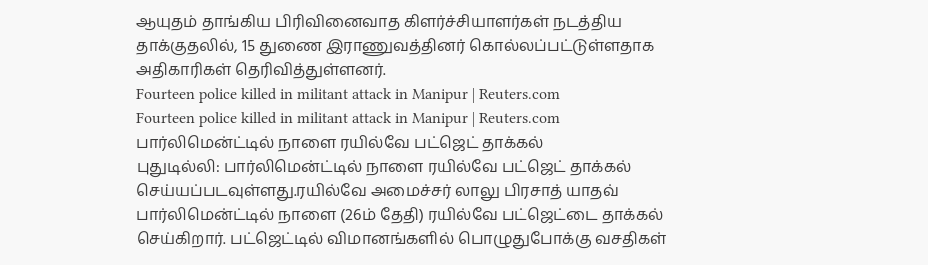ஆயுதம் தாங்கிய பிரிவினைவாத கிளர்ச்சியாளர்கள் நடத்திய தாக்குதலில், 15 துணை இராணுவத்தினர் கொல்லப்பட்டுள்ளதாக அதிகாரிகள் தெரிவித்துள்ளனர்.
Fourteen police killed in militant attack in Manipur | Reuters.com
Fourteen police killed in militant attack in Manipur | Reuters.com
பார்லிமென்ட்டில் நாளை ரயில்வே பட்ஜெட் தாக்கல்
புதுடில்லி: பார்லிமென்ட்டில் நாளை ரயில்வே பட்ஜெட் தாக்கல் செய்யப்படவுள்ளது.ரயில்வே அமைச்சர் லாலு பிரசாத் யாதவ் பார்லிமென்ட்டில் நாளை (26ம் தேதி) ரயில்வே பட்ஜெட்டை தாக்கல் செய்கிறார். பட்ஜெட்டில் விமானங்களில் பொழுதுபோக்கு வசதிகள்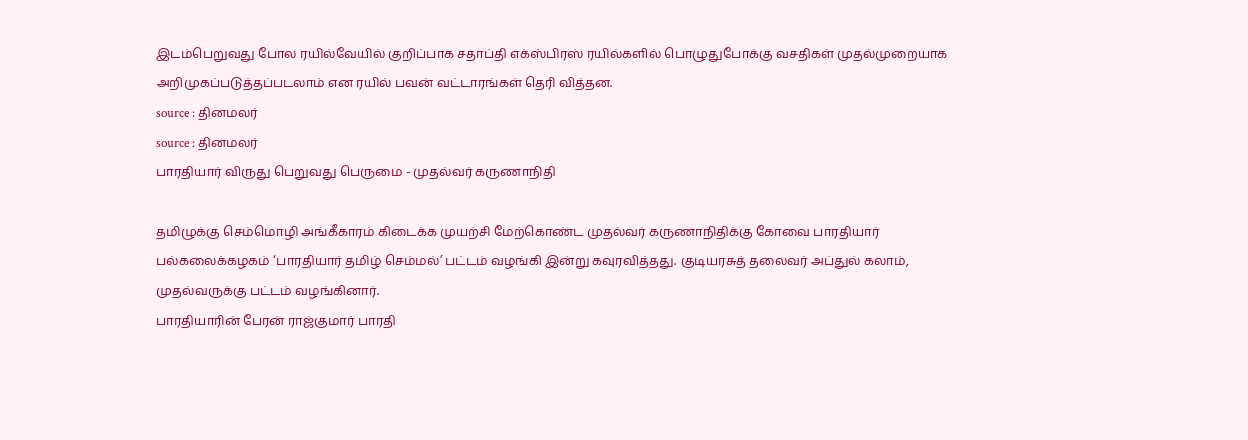இடம்பெறுவது போல ரயில்வேயில் குறிப்பாக சதாப்தி எக்ஸ்பிரஸ் ரயில்களில் பொழுதுபோக்கு வசதிகள் முதல்முறையாக அறிமுகப்படுத்தப்படலாம் என ரயில் பவன் வட்டாரங்கள் தெரி வித்தன.
source : தினமலர்
source : தினமலர்
பாரதியார் விருது பெறுவது பெருமை - முதல்வர் கருணாநிதி

தமிழுக்கு செம்மொழி அங்கீகாரம் கிடைக்க முயற்சி மேற்கொண்ட முதல்வர் கருணாநிதிக்கு கோவை பாரதியார் பல்கலைக்கழகம் ‘பாரதியார் தமிழ் செம்மல்’ பட்டம் வழங்கி இன்று கவுரவித்தது. குடியரசுத் தலைவர் அப்துல் கலாம், முதல்வருக்கு பட்டம் வழங்கினார்.
பாரதியாரின் பேரன் ராஜ்குமார் பாரதி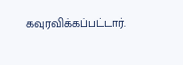கவுரவிக்கப்பட்டார்.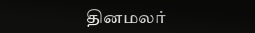தினமலர்